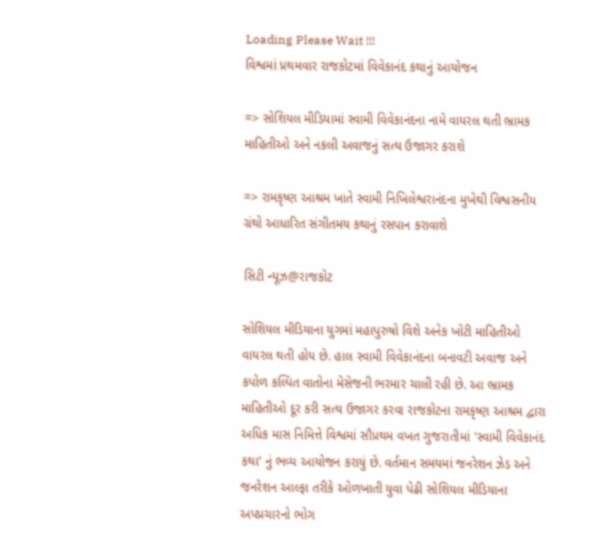Loading Please Wait !!!
વિશ્વમાં પ્રથમવાર રાજકોટમાં વિવેકાનંદ કથાનું આયોજન

=> સોશિયલ મીડિયામાં સ્વામી વિવેકાનંદના નામે વાયરલ થતી ભ્રામક માહિતીઓ અને નકલી અવાજનું સત્ય ઉજાગર કરાશે

=> રામકૃષ્ણ આશ્રમ ખાતે સ્વામી નિખિલેશ્વરાનંદના મુખેથી વિશ્વસનીય ગ્રંથો આધારિત સંગીતમય કથાનું રસપાન કરાવાશે

સિટી ન્યૂઝ@રાજકોટ

સોશિયલ મીડિયાના યુગમાં મહાપુરુષો વિશે અનેક ખોટી માહિતીઓ વાયરલ થતી હોય છે. હાલ સ્વામી વિવેકાનંદના બનાવટી અવાજ અને કપોળ કલ્પિત વાતોના મેસેજની ભરમાર ચાલી રહી છે. આ ભ્રામક માહિતીઓ દૂર કરી સત્ય ઉજાગર કરવા રાજકોટના રામકૃષ્ણ આશ્રમ દ્વારા અધિક માસ નિમિત્તે વિશ્વમાં સૌપ્રથમ વખત ગુજરાતીમાં 'સ્વામી વિવેકાનંદ કથા' નું ભવ્ય આયોજન કરાયું છે. વર્તમાન સમયમાં જનરેશન ઝેડ અને જનરેશન આલ્ફા તરીકે ઓળખાતી યુવા પેઢી સોશિયલ મીડિયાના અપપ્રચારનો ભોગ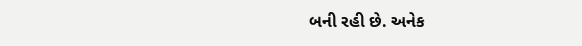બની રહી છે. અનેક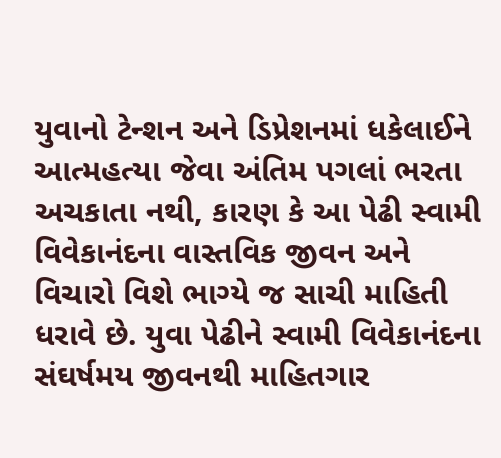યુવાનો ટેન્શન અને ડિપ્રેશનમાં ધકેલાઈને આત્મહત્યા જેવા અંતિમ પગલાં ભરતા અચકાતા નથી, કારણ કે આ પેઢી સ્વામી વિવેકાનંદના વાસ્તવિક જીવન અને વિચારો વિશે ભાગ્યે જ સાચી માહિતી ધરાવે છે. યુવા પેઢીને સ્વામી વિવેકાનંદના સંઘર્ષમય જીવનથી માહિતગાર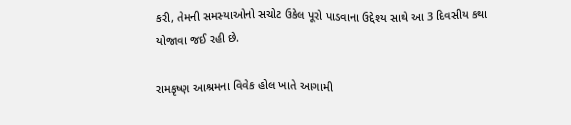કરી, તેમની સમસ્યાઓનો સચોટ ઉકેલ પૂરો પાડવાના ઉદ્દેશ્ય સાથે આ 3 દિવસીય કથા યોજાવા જઈ રહી છે.

રામકૃષ્ણ આશ્રમના વિવેક હોલ ખાતે આગામી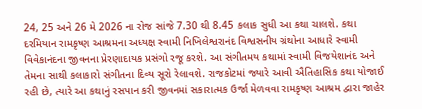24, 25 અને 26 મે 2026 ના રોજ સાંજે 7.30 થી 8.45 કલાક સુધી આ કથા ચાલશે. કથા દરમિયાન રામકૃષ્ણ આશ્રમના અધ્યક્ષ સ્વામી નિખિલેશ્વરાનંદ વિશ્વસનીય ગ્રંથોના આધારે સ્વામી વિવેકાનંદના જીવનના પ્રેરણાદાયક પ્રસંગો રજૂ કરશે. આ સંગીતમય કથામાં સ્વામી વિજયેશાનંદ અને તેમના સાથી કલાકારો સંગીતના દિવ્ય સૂરો રેલાવશે. રાજકોટમાં જ્યારે આવી ઐતિહાસિક કથા યોજાઈ રહી છે, ત્યારે આ કથાનું રસપાન કરી જીવનમાં સકારાત્મક ઉર્જા મેળવવા રામકૃષ્ણ આશ્રમ દ્વારા જાહેર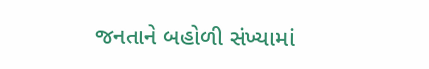જનતાને બહોળી સંખ્યામાં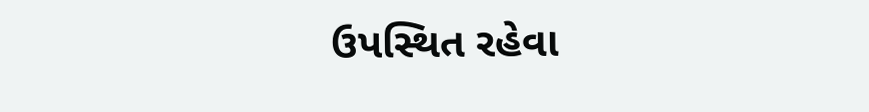ઉપસ્થિત રહેવા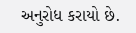અનુરોધ કરાયો છે.